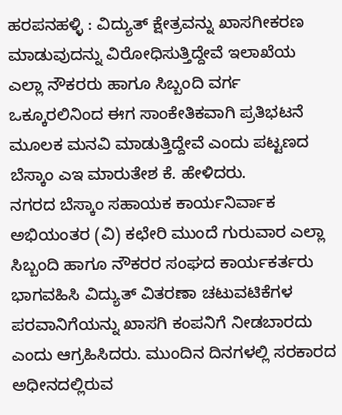ಹರಪನಹಳ್ಳಿ : ವಿದ್ಯುತ್ ಕ್ಷೇತ್ರವನ್ನು ಖಾಸಗೀಕರಣ ಮಾಡುವುದನ್ನು ವಿರೋಧಿಸುತ್ತಿದ್ದೇವೆ ಇಲಾಖೆಯ ಎಲ್ಲಾ ನೌಕರರು ಹಾಗೂ ಸಿಬ್ಬಂದಿ ವರ್ಗ ಒಕ್ಕೂರಲಿನಿಂದ ಈಗ ಸಾಂಕೇತಿಕವಾಗಿ ಪ್ರತಿಭಟನೆ ಮೂಲಕ ಮನವಿ ಮಾಡುತ್ತಿದ್ದೇವೆ ಎಂದು ಪಟ್ಟಣದ ಬೆಸ್ಕಾಂ ಎಇ ಮಾರುತೇಶ ಕೆ. ಹೇಳಿದರು.
ನಗರದ ಬೆಸ್ಕಾಂ ಸಹಾಯಕ ಕಾರ್ಯನಿರ್ವಾಕ ಅಭಿಯಂತರ (ವಿ) ಕಛೇರಿ ಮುಂದೆ ಗುರುವಾರ ಎಲ್ಲಾ ಸಿಬ್ಬಂದಿ ಹಾಗೂ ನೌಕರರ ಸಂಘದ ಕಾರ್ಯಕರ್ತರು ಭಾಗವಹಿಸಿ ವಿದ್ಯುತ್ ವಿತರಣಾ ಚಟುವಟಿಕೆಗಳ ಪರವಾನಿಗೆಯನ್ನು ಖಾಸಗಿ ಕಂಪನಿಗೆ ನೀಡಬಾರದು ಎಂದು ಆಗ್ರಹಿಸಿದರು. ಮುಂದಿನ ದಿನಗಳಲ್ಲಿ ಸರಕಾರದ ಅಧೀನದಲ್ಲಿರುವ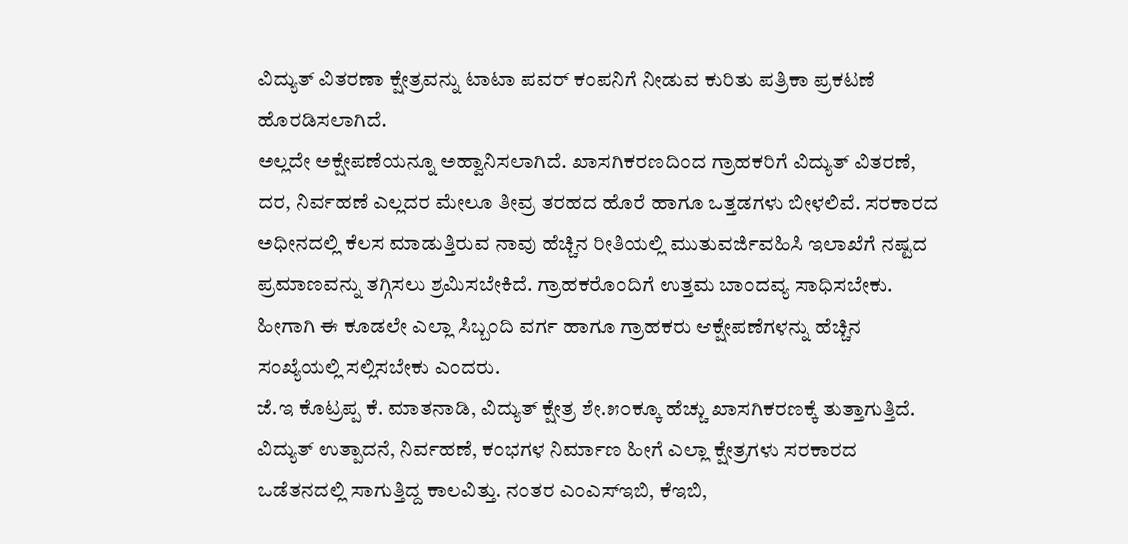ವಿದ್ಯುತ್ ವಿತರಣಾ ಕ್ಷೇತ್ರವನ್ನು ಟಾಟಾ ಪವರ್ ಕಂಪನಿಗೆ ನೀಡುವ ಕುರಿತು ಪತ್ರಿಕಾ ಪ್ರಕಟಣೆ ಹೊರಡಿಸಲಾಗಿದೆ.
ಅಲ್ಲದೇ ಅಕ್ಷೇಪಣೆಯನ್ನೂ ಅಹ್ವಾನಿಸಲಾಗಿದೆ. ಖಾಸಗಿಕರಣದಿಂದ ಗ್ರಾಹಕರಿಗೆ ವಿದ್ಯುತ್ ವಿತರಣೆ, ದರ, ನಿರ್ವಹಣೆ ಎಲ್ಲದರ ಮೇಲೂ ತೀವ್ರ ತರಹದ ಹೊರೆ ಹಾಗೂ ಒತ್ತಡಗಳು ಬೀಳಲಿವೆ. ಸರಕಾರದ ಅಧೀನದಲ್ಲಿ ಕೆಲಸ ಮಾಡುತ್ತಿರುವ ನಾವು ಹೆಚ್ಚಿನ ರೀತಿಯಲ್ಲಿ ಮುತುವರ್ಜಿವಹಿಸಿ ಇಲಾಖೆಗೆ ನಷ್ಟದ ಪ್ರಮಾಣವನ್ನು ತಗ್ಗಿಸಲು ಶ್ರಮಿಸಬೇಕಿದೆ. ಗ್ರಾಹಕರೊಂದಿಗೆ ಉತ್ತಮ ಬಾಂದವ್ಯ ಸಾಧಿಸಬೇಕು. ಹೀಗಾಗಿ ಈ ಕೂಡಲೇ ಎಲ್ಲಾ ಸಿಬ್ಬಂದಿ ವರ್ಗ ಹಾಗೂ ಗ್ರಾಹಕರು ಆಕ್ಷೇಪಣೆಗಳನ್ನು ಹೆಚ್ಚಿನ ಸಂಖ್ಯೆಯಲ್ಲಿ ಸಲ್ಲಿಸಬೇಕು ಎಂದರು.
ಜೆ.ಇ ಕೊಟ್ರಪ್ಪ ಕೆ. ಮಾತನಾಡಿ, ವಿದ್ಯುತ್ ಕ್ಷೇತ್ರ ಶೇ.೫೦ಕ್ಕೂ ಹೆಚ್ಚು ಖಾಸಗಿಕರಣಕ್ಕೆ ತುತ್ತಾಗುತ್ತಿದೆ. ವಿದ್ಯುತ್ ಉತ್ಪಾದನೆ, ನಿರ್ವಹಣೆ, ಕಂಭಗಳ ನಿರ್ಮಾಣ ಹೀಗೆ ಎಲ್ಲಾ ಕ್ಷೇತ್ರಗಳು ಸರಕಾರದ ಒಡೆತನದಲ್ಲಿ ಸಾಗುತ್ತಿದ್ದ ಕಾಲವಿತ್ತು. ನಂತರ ಎಂಎಸ್ಇಬಿ, ಕೆಇಬಿ,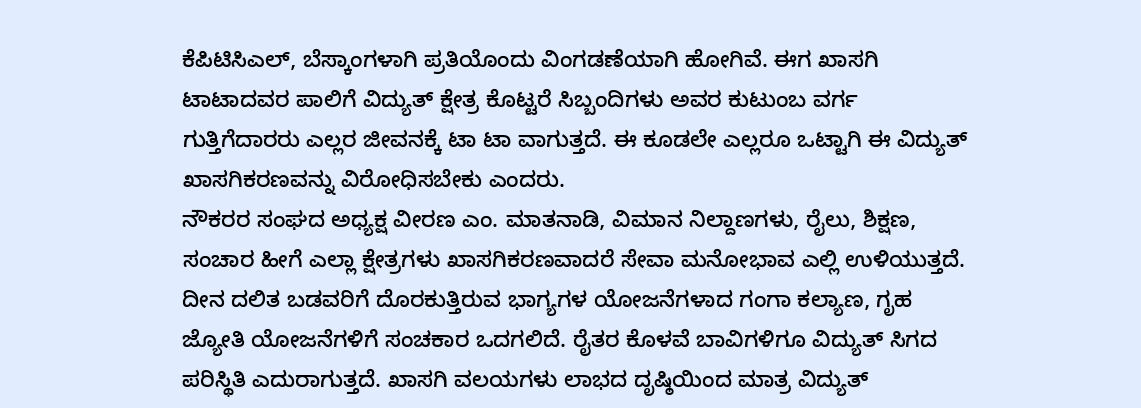ಕೆಪಿಟಿಸಿಎಲ್, ಬೆಸ್ಕಾಂಗಳಾಗಿ ಪ್ರತಿಯೊಂದು ವಿಂಗಡಣೆಯಾಗಿ ಹೋಗಿವೆ. ಈಗ ಖಾಸಗಿ ಟಾಟಾದವರ ಪಾಲಿಗೆ ವಿದ್ಯುತ್ ಕ್ಷೇತ್ರ ಕೊಟ್ಟರೆ ಸಿಬ್ಬಂದಿಗಳು ಅವರ ಕುಟುಂಬ ವರ್ಗ ಗುತ್ತಿಗೆದಾರರು ಎಲ್ಲರ ಜೀವನಕ್ಕೆ ಟಾ ಟಾ ವಾಗುತ್ತದೆ. ಈ ಕೂಡಲೇ ಎಲ್ಲರೂ ಒಟ್ಟಾಗಿ ಈ ವಿದ್ಯುತ್ ಖಾಸಗಿಕರಣವನ್ನು ವಿರೋಧಿಸಬೇಕು ಎಂದರು.
ನೌಕರರ ಸಂಘದ ಅಧ್ಯಕ್ಷ ವೀರಣ ಎಂ. ಮಾತನಾಡಿ, ವಿಮಾನ ನಿಲ್ದಾಣಗಳು, ರೈಲು, ಶಿಕ್ಷಣ, ಸಂಚಾರ ಹೀಗೆ ಎಲ್ಲಾ ಕ್ಷೇತ್ರಗಳು ಖಾಸಗಿಕರಣವಾದರೆ ಸೇವಾ ಮನೋಭಾವ ಎಲ್ಲಿ ಉಳಿಯುತ್ತದೆ. ದೀನ ದಲಿತ ಬಡವರಿಗೆ ದೊರಕುತ್ತಿರುವ ಭಾಗ್ಯಗಳ ಯೋಜನೆಗಳಾದ ಗಂಗಾ ಕಲ್ಯಾಣ, ಗೃಹ ಜ್ಯೋತಿ ಯೋಜನೆಗಳಿಗೆ ಸಂಚಕಾರ ಒದಗಲಿದೆ. ರೈತರ ಕೊಳವೆ ಬಾವಿಗಳಿಗೂ ವಿದ್ಯುತ್ ಸಿಗದ ಪರಿಸ್ಥಿತಿ ಎದುರಾಗುತ್ತದೆ. ಖಾಸಗಿ ವಲಯಗಳು ಲಾಭದ ದೃಷ್ಠಿಯಿಂದ ಮಾತ್ರ ವಿದ್ಯುತ್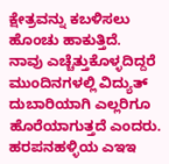ಕ್ಷೇತ್ರವನ್ನು ಕಬಳಿಸಲು ಹೊಂಚು ಹಾಕುತ್ತಿದೆ.
ನಾವು ಎಚ್ಚೆತ್ತುಕೊಳ್ಳದಿದ್ದರೆ ಮುಂದಿನಗಳಲ್ಲಿ ವಿದ್ಯುತ್ ದುಬಾರಿಯಾಗಿ ಎಲ್ಲರಿಗೂ ಹೊರೆಯಾಗುತ್ತದೆ ಎಂದರು. ಹರಪನಹಳ್ಳಿಯ ಎಇಇ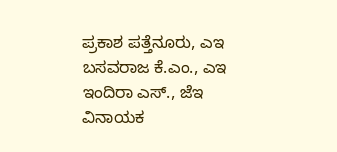ಪ್ರಕಾಶ ಪತ್ತೆನೂರು, ಎಇ ಬಸವರಾಜ ಕೆ.ಎಂ., ಎಇ ಇಂದಿರಾ ಎಸ್., ಜೆಇ ವಿನಾಯಕ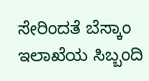ಸೇರಿಂದತೆ ಬೆಸ್ಕಾಂ ಇಲಾಖೆಯ ಸಿಬ್ಬಂದಿ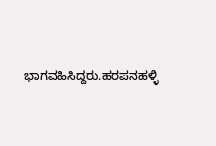ಭಾಗವಹಿಸಿದ್ದರು.ಹರಪನಹಳ್ಳಿ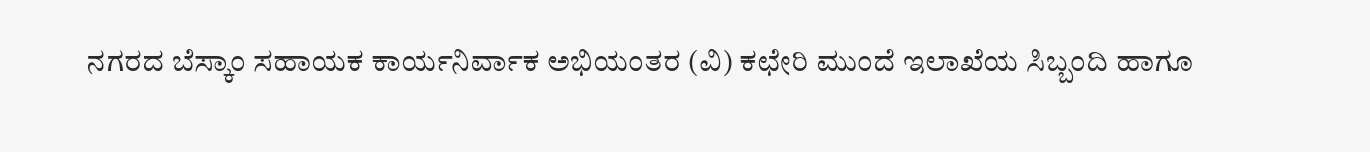ನಗರದ ಬೆಸ್ಕಾಂ ಸಹಾಯಕ ಕಾರ್ಯನಿರ್ವಾಕ ಅಭಿಯಂತರ (ವಿ) ಕಛೇರಿ ಮುಂದೆ ಇಲಾಖೆಯ ಸಿಬ್ಬಂದಿ ಹಾಗೂ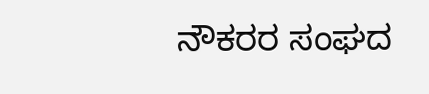ನೌಕರರ ಸಂಘದ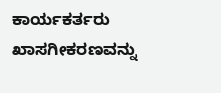ಕಾರ್ಯಕರ್ತರು ಖಾಸಗೀಕರಣವನ್ನು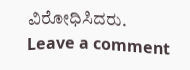ವಿರೋಧಿಸಿದರು.
Leave a comment